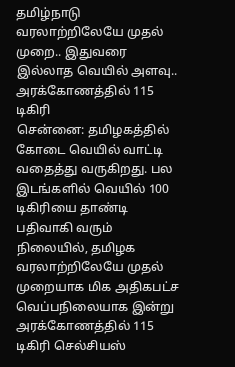தமிழ்நாடு வரலாற்றிலேயே முதல் முறை.. இதுவரை இல்லாத வெயில் அளவு.. அரக்கோணத்தில் 115 டிகிரி
சென்னை: தமிழகத்தில் கோடை வெயில் வாட்டி வதைத்து வருகிறது. பல இடங்களில் வெயில் 100 டிகிரியை தாண்டி பதிவாகி வரும் நிலையில், தமிழக வரலாற்றிலேயே முதல் முறையாக மிக அதிகபட்ச வெப்பநிலையாக இன்று அரக்கோணத்தில் 115 டிகிரி செல்சியஸ்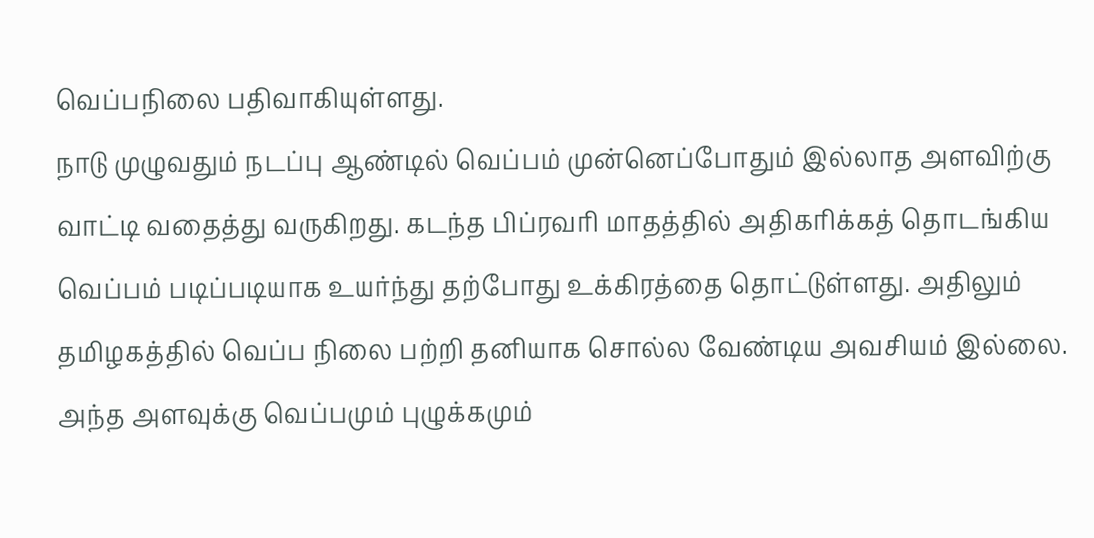வெப்பநிலை பதிவாகியுள்ளது.
நாடு முழுவதும் நடப்பு ஆண்டில் வெப்பம் முன்னெப்போதும் இல்லாத அளவிற்கு வாட்டி வதைத்து வருகிறது. கடந்த பிப்ரவரி மாதத்தில் அதிகரிக்கத் தொடங்கிய வெப்பம் படிப்படியாக உயர்ந்து தற்போது உக்கிரத்தை தொட்டுள்ளது. அதிலும் தமிழகத்தில் வெப்ப நிலை பற்றி தனியாக சொல்ல வேண்டிய அவசியம் இல்லை. அந்த அளவுக்கு வெப்பமும் புழுக்கமும்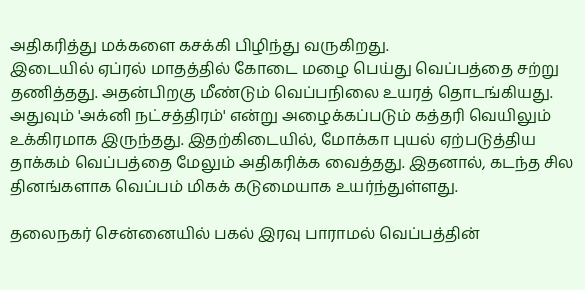அதிகரித்து மக்களை கசக்கி பிழிந்து வருகிறது.
இடையில் ஏப்ரல் மாதத்தில் கோடை மழை பெய்து வெப்பத்தை சற்று தணித்தது. அதன்பிறகு மீண்டும் வெப்பநிலை உயரத் தொடங்கியது. அதுவும் 'அக்னி நட்சத்திரம்' என்று அழைக்கப்படும் கத்தரி வெயிலும் உக்கிரமாக இருந்தது. இதற்கிடையில், மோக்கா புயல் ஏற்படுத்திய தாக்கம் வெப்பத்தை மேலும் அதிகரிக்க வைத்தது. இதனால், கடந்த சில தினங்களாக வெப்பம் மிகக் கடுமையாக உயர்ந்துள்ளது.

தலைநகர் சென்னையில் பகல் இரவு பாராமல் வெப்பத்தின்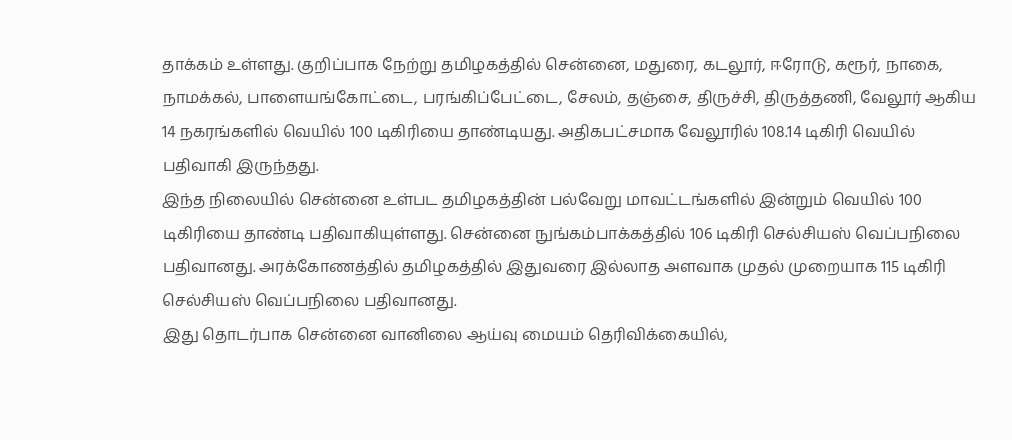தாக்கம் உள்ளது. குறிப்பாக நேற்று தமிழகத்தில் சென்னை, மதுரை, கடலூர், ஈரோடு, கரூர், நாகை, நாமக்கல், பாளையங்கோட்டை, பரங்கிப்பேட்டை, சேலம், தஞ்சை, திருச்சி, திருத்தணி, வேலூர் ஆகிய 14 நகரங்களில் வெயில் 100 டிகிரியை தாண்டியது. அதிகபட்சமாக வேலூரில் 108.14 டிகிரி வெயில் பதிவாகி இருந்தது.
இந்த நிலையில் சென்னை உள்பட தமிழகத்தின் பல்வேறு மாவட்டங்களில் இன்றும் வெயில் 100 டிகிரியை தாண்டி பதிவாகியுள்ளது. சென்னை நுங்கம்பாக்கத்தில் 106 டிகிரி செல்சியஸ் வெப்பநிலை பதிவானது. அரக்கோணத்தில் தமிழகத்தில் இதுவரை இல்லாத அளவாக முதல் முறையாக 115 டிகிரி செல்சியஸ் வெப்பநிலை பதிவானது.
இது தொடர்பாக சென்னை வானிலை ஆய்வு மையம் தெரிவிக்கையில்,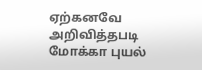ஏற்கனவே அறிவித்தபடி மோக்கா புயல்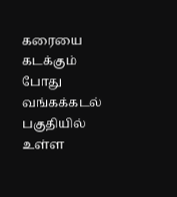கரையை கடக்கும் போது வங்கக்கடல் பகுதியில் உள்ள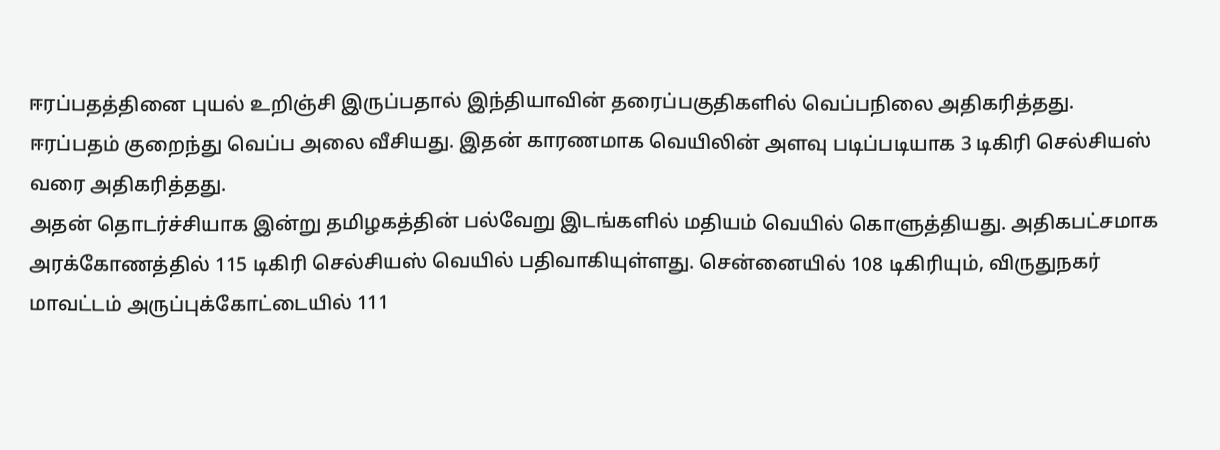ஈரப்பதத்தினை புயல் உறிஞ்சி இருப்பதால் இந்தியாவின் தரைப்பகுதிகளில் வெப்பநிலை அதிகரித்தது. ஈரப்பதம் குறைந்து வெப்ப அலை வீசியது. இதன் காரணமாக வெயிலின் அளவு படிப்படியாக 3 டிகிரி செல்சியஸ் வரை அதிகரித்தது.
அதன் தொடர்ச்சியாக இன்று தமிழகத்தின் பல்வேறு இடங்களில் மதியம் வெயில் கொளுத்தியது. அதிகபட்சமாக அரக்கோணத்தில் 115 டிகிரி செல்சியஸ் வெயில் பதிவாகியுள்ளது. சென்னையில் 108 டிகிரியும், விருதுநகர் மாவட்டம் அருப்புக்கோட்டையில் 111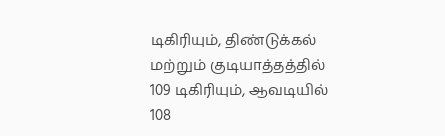டிகிரியும், திண்டுக்கல் மற்றும் குடியாத்தத்தில் 109 டிகிரியும், ஆவடியில் 108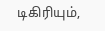டிகிரியும்,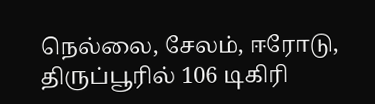நெல்லை, சேலம், ஈரோடு, திருப்பூரில் 106 டிகிரி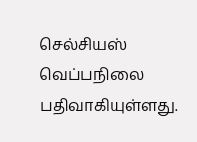செல்சியஸ் வெப்பநிலை பதிவாகியுள்ளது.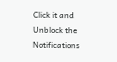Click it and Unblock the Notifications